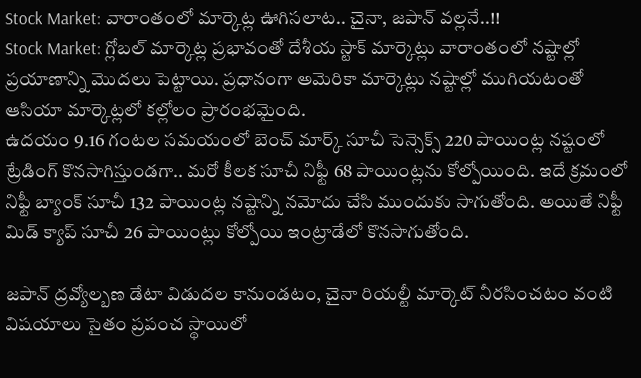Stock Market: వారాంతంలో మార్కెట్ల ఊగిసలాట.. చైనా, జపాన్ వల్లనే..!!
Stock Market: గ్లోబల్ మార్కెట్ల ప్రభావంతో దేశీయ స్టాక్ మార్కెట్లు వారాంతంలో నష్టాల్లో ప్రయాణాన్ని మెుదలు పెట్టాయి. ప్రధానంగా అమెరికా మార్కెట్లు నష్టాల్లో ముగియటంతో ఆసియా మార్కెట్లలో కల్లోలం ప్రారంభమైంది.
ఉదయం 9.16 గంటల సమయంలో బెంచ్ మార్క్ సూచీ సెన్సెక్స్ 220 పాయింట్ల నష్టంలో ట్రేడింగ్ కొనసాగిస్తుండగా.. మరో కీలక సూచీ నిఫ్టీ 68 పాయింట్లను కోల్పోయింది. ఇదే క్రమంలో నిఫ్టీ బ్యాంక్ సూచీ 132 పాయింట్ల నష్టాన్ని నమోదు చేసి ముందుకు సాగుతోంది. అయితే నిఫ్టీ మిడ్ క్యాప్ సూచీ 26 పాయింట్లు కోల్పోయి ఇంట్రాడేలో కొనసాగుతోంది.

జపాన్ ద్రవ్యోల్బణ డేటా విడుదల కానుండటం, చైనా రియల్టీ మార్కెట్ నీరసించటం వంటి విషయాలు సైతం ప్రపంచ స్థాయిలో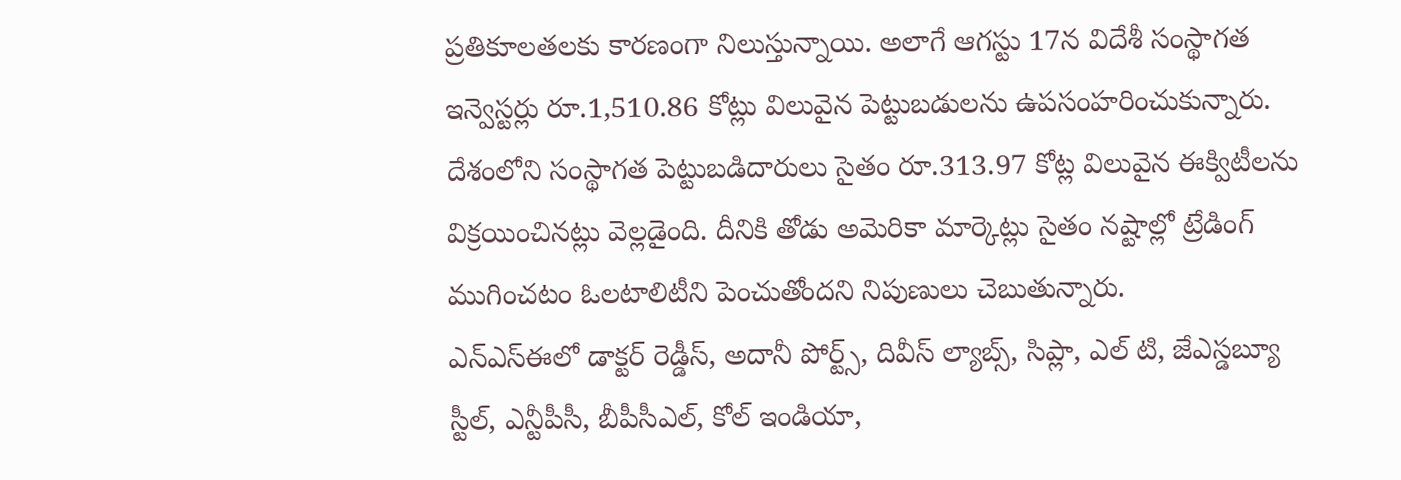ప్రతికూలతలకు కారణంగా నిలుస్తున్నాయి. అలాగే ఆగస్టు 17న విదేశీ సంస్థాగత ఇన్వెస్టర్లు రూ.1,510.86 కోట్లు విలువైన పెట్టుబడులను ఉపసంహరించుకున్నారు. దేశంలోని సంస్థాగత పెట్టుబడిదారులు సైతం రూ.313.97 కోట్ల విలువైన ఈక్విటీలను విక్రయించినట్లు వెల్లడైంది. దీనికి తోడు అమెరికా మార్కెట్లు సైతం నష్టాల్లో ట్రేడింగ్ ముగించటం ఓలటాలిటీని పెంచుతోందని నిపుణులు చెబుతున్నారు.
ఎన్ఎస్ఈలో డాక్టర్ రెడ్డీస్, అదానీ పోర్ట్స్, దివీస్ ల్యాబ్స్, సిప్లా, ఎల్ టి, జేఎస్డబ్యూ స్టీల్, ఎన్టీపీసీ, బీపీసీఎల్, కోల్ ఇండియా,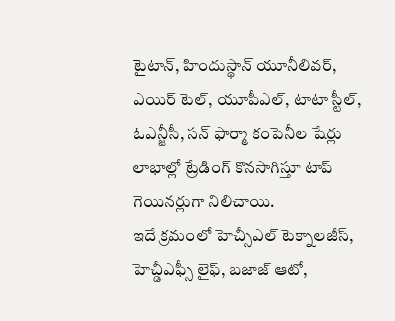టైటాన్, హిందుస్థాన్ యూనీలివర్, ఎయిర్ టెల్, యూపీఎల్, టాటా స్టీల్, ఓఎన్జీసీ, సన్ ఫార్మా కంపెనీల షేర్లు లాభాల్లో ట్రేడింగ్ కొనసాగిస్తూ టాప్ గెయినర్లుగా నిలిచాయి.
ఇదే క్రమంలో హెచ్సీఎల్ టెక్నాలజీస్, హెచ్డీఎఫ్సీ లైఫ్, బజాజ్ ఆటో,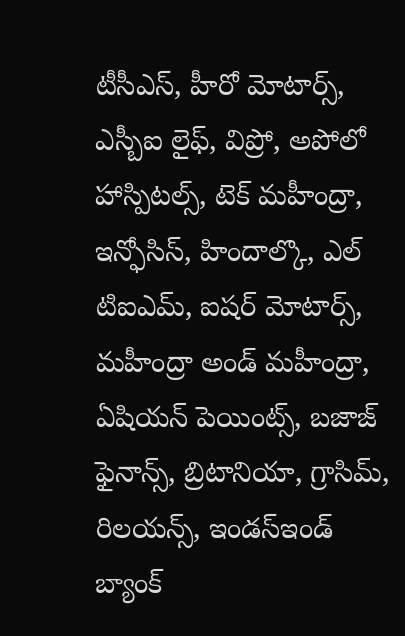టీసీఎస్, హీరో మోటార్స్, ఎస్బీఐ లైఫ్, విప్రో, అపోలో హాస్పిటల్స్, టెక్ మహీంద్రా, ఇన్ఫోసిస్, హిందాల్కొ, ఎల్ టిఐఎమ్, ఐషర్ మోటార్స్, మహీంద్రా అండ్ మహీంద్రా, ఏషియన్ పెయింట్స్, బజాజ్ ఫైనాన్స్, బ్రిటానియా, గ్రాసిమ్, రిలయన్స్, ఇండస్ఇండ్ బ్యాంక్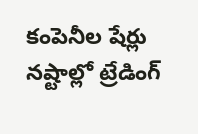కంపెనీల షేర్లు నష్టాల్లో ట్రేడింగ్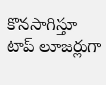కొనసాగిస్తూ టాప్ లూజర్లుగా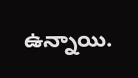ఉన్నాయి.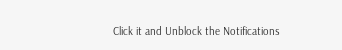Click it and Unblock the Notifications